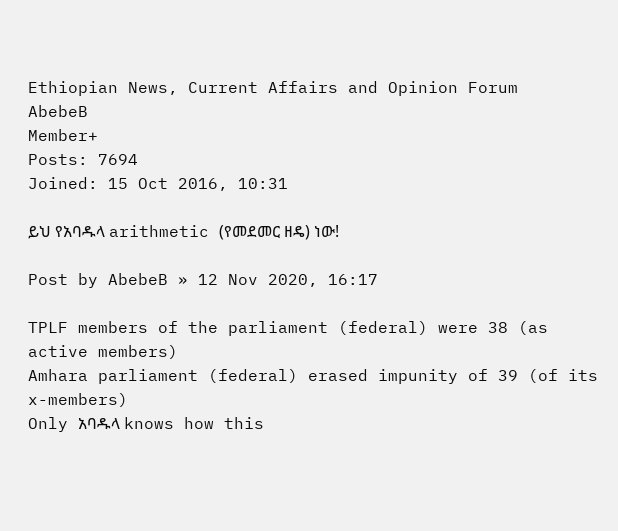Ethiopian News, Current Affairs and Opinion Forum
AbebeB
Member+
Posts: 7694
Joined: 15 Oct 2016, 10:31

ይህ የአባዱላ arithmetic (የመደመር ዘዴ) ነው!

Post by AbebeB » 12 Nov 2020, 16:17

TPLF members of the parliament (federal) were 38 (as active members)
Amhara parliament (federal) erased impunity of 39 (of its x-members)
Only አባዱላ knows how this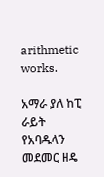arithmetic works.

አማራ ያለ ከፒ ራይት የአባዱላን መደመር ዘዴ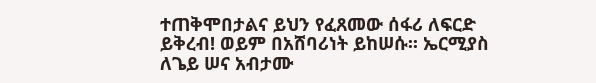ተጠቅሞበታልና ይህን የፈጸመው ሰፋሪ ለፍርድ ይቅረብ! ወይም በአሸባሪነት ይከሠሱ፡፡ ኤርሚያስ ለጌይ ሠና አብታሙ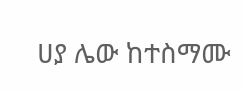ሀያ ሌው ከተስማሙ